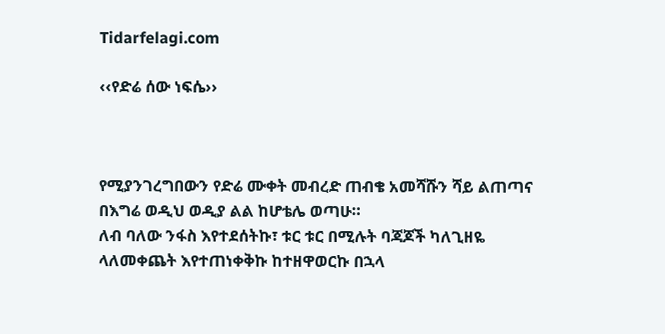Tidarfelagi.com

‹‹የድሬ ሰው ነፍሴ››



የሚያንገረግበውን የድሬ ሙቀት መብረድ ጠብቄ አመሻሹን ሻይ ልጠጣና በእግሬ ወዲህ ወዲያ ልል ከሆቴሌ ወጣሁ።
ለብ ባለው ንፋስ እየተደሰትኩ፣ ቱር ቱር በሚሉት ባጃጆች ካለጊዘዬ ላለመቀጨት እየተጠነቀቅኩ ከተዘዋወርኩ በኋላ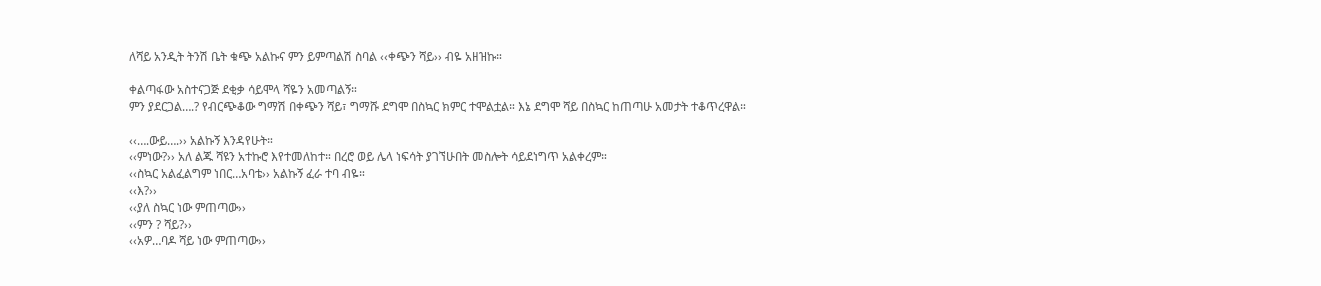ለሻይ አንዲት ትንሽ ቤት ቁጭ አልኩና ምን ይምጣልሽ ስባል ‹‹ቀጭን ሻይ›› ብዬ አዘዝኩ።

ቀልጣፋው አስተናጋጅ ደቂቃ ሳይሞላ ሻዬን አመጣልኝ።
ምን ያደርጋል….? የብርጭቆው ግማሽ በቀጭን ሻይ፣ ግማሹ ደግሞ በስኳር ክምር ተሞልቷል። እኔ ደግሞ ሻይ በስኳር ከጠጣሁ አመታት ተቆጥረዋል።

‹‹….ውይ….›› አልኩኝ እንዳየሁት።
‹‹ምነው?›› አለ ልጁ ሻዩን አተኩሮ እየተመለከተ። በረሮ ወይ ሌላ ነፍሳት ያገኘሁበት መስሎት ሳይደነግጥ አልቀረም።
‹‹ስኳር አልፈልግም ነበር…አባቴ›› አልኩኝ ፈራ ተባ ብዬ።
‹‹እ?››
‹‹ያለ ስኳር ነው ምጠጣው››
‹‹ምን ? ሻይ?››
‹‹አዎ…ባዶ ሻይ ነው ምጠጣው››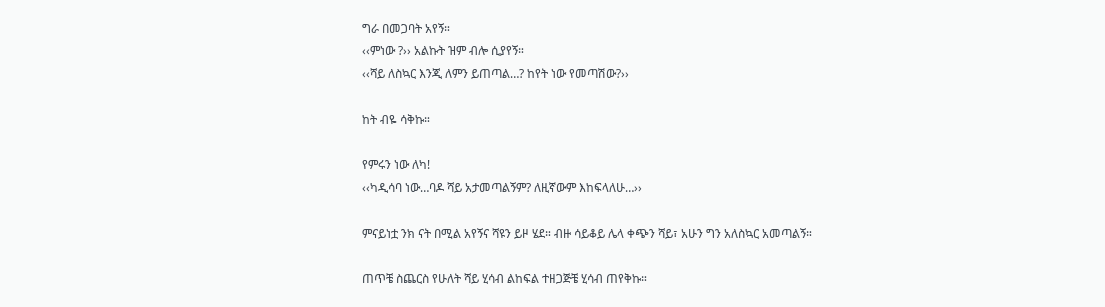ግራ በመጋባት አየኝ።
‹‹ምነው ?›› አልኩት ዝም ብሎ ሲያየኝ።
‹‹ሻይ ለስኳር እንጂ ለምን ይጠጣል…? ከየት ነው የመጣሽው?››

ከት ብዬ ሳቅኩ።

የምሩን ነው ለካ!
‹‹ካዲሳባ ነው…ባዶ ሻይ አታመጣልኝም? ለዚኛውም እከፍላለሁ…››

ምናይነቷ ንክ ናት በሚል አየኝና ሻዩን ይዞ ሄደ። ብዙ ሳይቆይ ሌላ ቀጭን ሻይ፣ አሁን ግን አለስኳር አመጣልኝ።

ጠጥቼ ስጨርስ የሁለት ሻይ ሂሳብ ልከፍል ተዘጋጅቼ ሂሳብ ጠየቅኩ።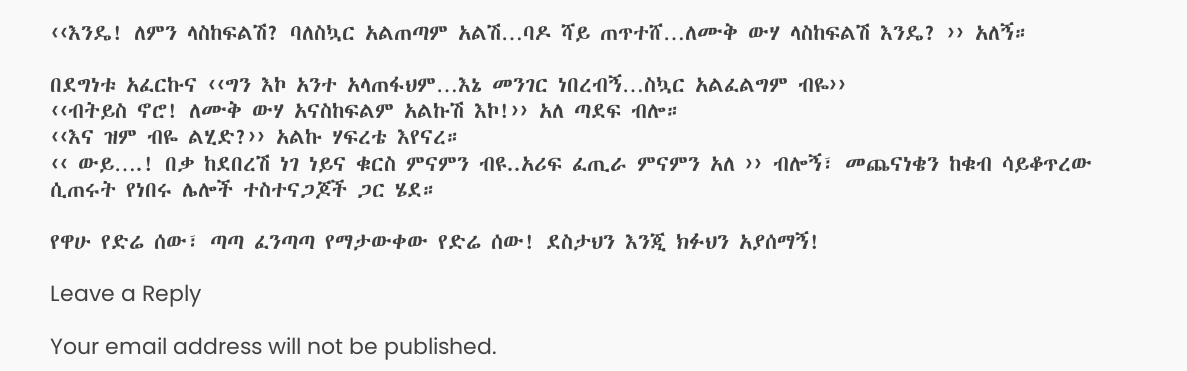‹‹እንዴ! ለምን ላስከፍልሽ? ባለስኳር አልጠጣም አልሽ…ባዶ ሻይ ጠጥተሸ…ለሙቅ ውሃ ላስከፍልሽ እንዴ? ›› አለኝ።

በደግነቱ አፈርኩና ‹‹ግን እኮ አንተ አላጠፋህም…እኔ መንገር ነበረብኝ…ስኳር አልፈልግም ብዬ››
‹‹ብትይስ ኖሮ! ለሙቅ ውሃ አናስከፍልም አልኩሽ እኮ!›› አለ ጣደፍ ብሎ።
‹‹እና ዝም ብዬ ልሂድ?›› አልኩ ሃፍረቴ እየናረ።
‹‹ ውይ….! በቃ ከደበረሽ ነገ ነይና ቁርስ ምናምን ብዩ..አሪፍ ፈጢራ ምናምን አለ ›› ብሎኝ፣ መጨናነቄን ከቁብ ሳይቆጥረው ሲጠሩት የነበሩ ሌሎች ተስተናጋጆች ጋር ሄደ።

የዋሁ የድሬ ሰው፣ ጣጣ ፈንጣጣ የማታውቀው የድሬ ሰው! ደስታህን እንጂ ክፉህን አያሰማኝ!

Leave a Reply

Your email address will not be published.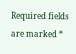Required fields are marked *